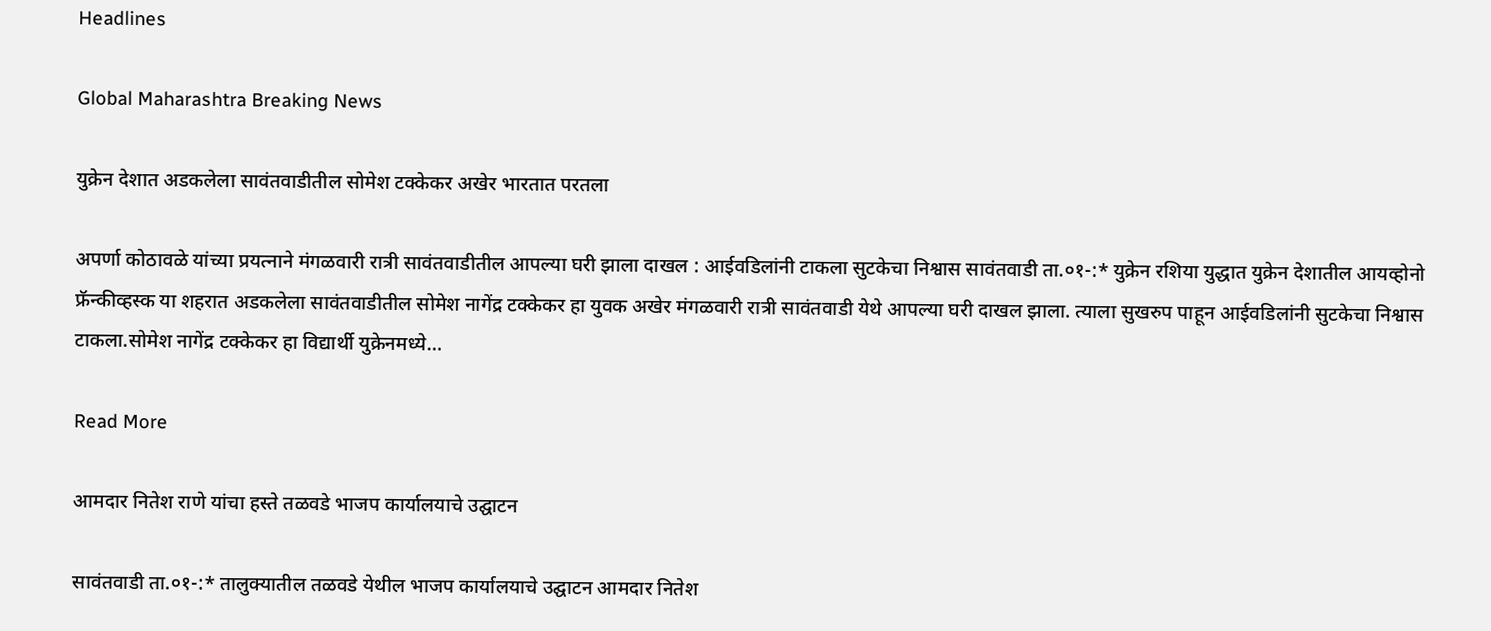Headlines

Global Maharashtra Breaking News

युक्रेन देशात अडकलेला सावंतवाडीतील सोमेश टक्केकर अखेर भारतात परतला

अपर्णा कोठावळे यांच्या प्रयत्नाने मंगळवारी रात्री सावंतवाडीतील आपल्या घरी झाला दाखल : आईवडिलांनी टाकला सुटकेचा निश्वास सावंतवाडी ता.०१-:* युक्रेन रशिया युद्धात युक्रेन देशातील आयव्होनो फ्रॅन्कीव्हस्क या शहरात अडकलेला सावंतवाडीतील सोमेश नागेंद्र टक्केकर हा युवक अखेर मंगळवारी रात्री सावंतवाडी येथे आपल्या घरी दाखल झाला. त्याला सुखरुप पाहून आईवडिलांनी सुटकेचा निश्वास टाकला.सोमेश नागेंद्र टक्केकर हा विद्यार्थी युक्रेनमध्ये…

Read More

आमदार नितेश राणे यांचा हस्ते तळवडे भाजप कार्यालयाचे उद्घाटन

सावंतवाडी ता.०१-:* तालुक्यातील तळवडे येथील भाजप कार्यालयाचे उद्घाटन आमदार नितेश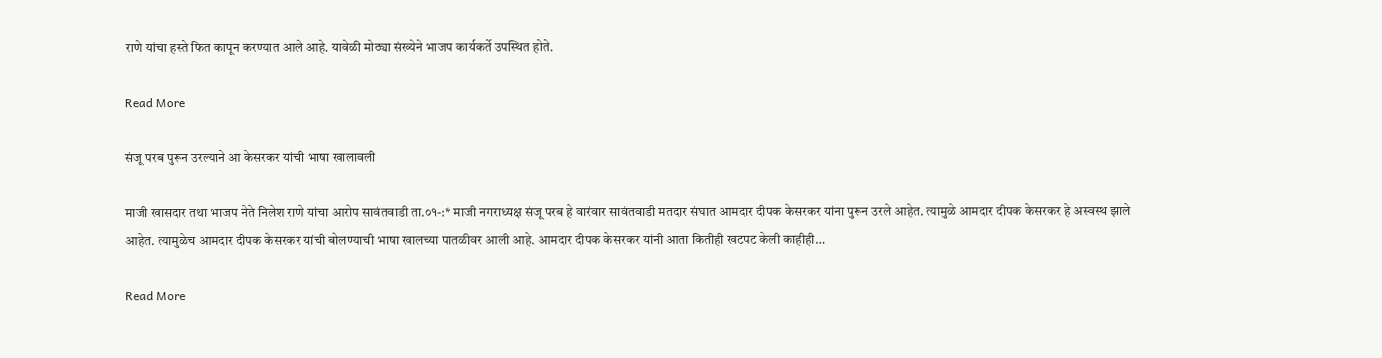राणे यांचा हस्ते फित कापून करण्यात आले आहे. यावेळी मोठ्या संख्येने भाजप कार्यकर्ते उपस्थित होते.

Read More

संजू परब पुरून उरल्याने आ केसरकर यांची भाषा खालावली

माजी खासदार तथा भाजप नेते निलेश राणे यांचा आरोप सावंतवाडी ता.०१-:* माजी नगराध्यक्ष संजू परब हे वारंवार सावंतवाडी मतदार संघात आमदार दीपक केसरकर यांना पुरून उरले आहेत. त्यामुळे आमदार दीपक केसरकर हे अस्वस्थ झाले आहेत. त्यामुळेच आमदार दीपक केसरकर यांची बोलण्याची भाषा खालच्या पातळीवर आली आहे. आमदार दीपक केसरकर यांनी आता कितीही खटपट केली काहीही…

Read More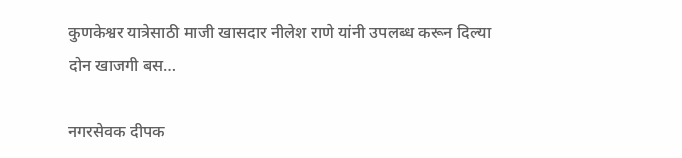कुणकेश्वर यात्रेसाठी माजी खासदार नीलेश राणे यांनी उपलब्ध करून दिल्या दोन खाजगी बस…

नगरसेवक दीपक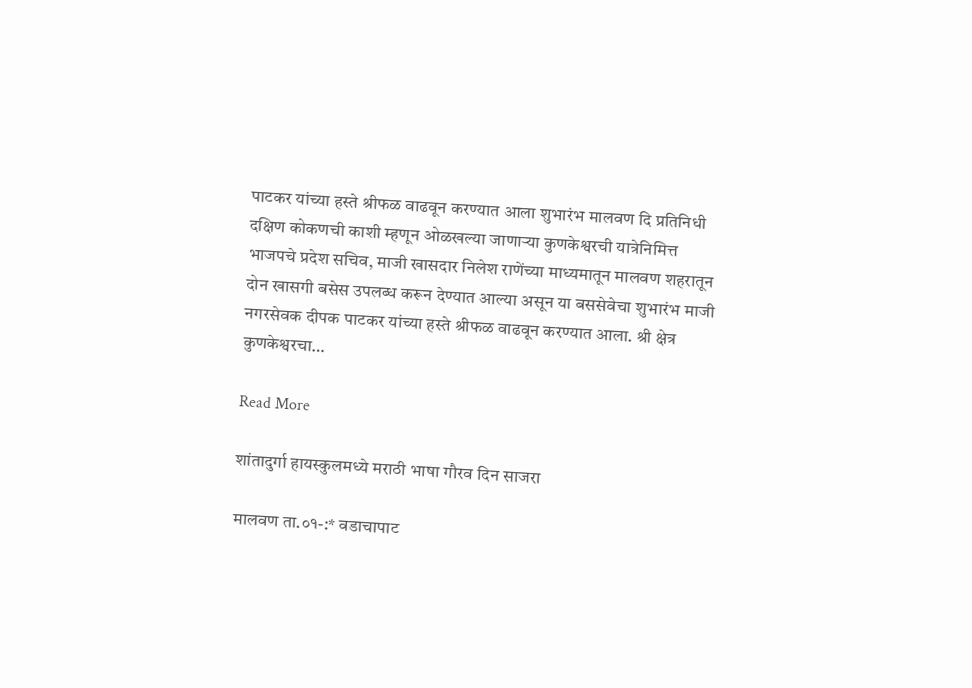पाटकर यांच्या हस्ते श्रीफळ वाढवून करण्यात आला शुभारंभ मालवण दि प्रतिनिधी दक्षिण कोकणची काशी म्हणून ओळखल्या जाणाऱ्या कुणकेश्वरची यात्रेनिमित्त भाजपचे प्रदेश सचिव, माजी खासदार निलेश राणेंच्या माध्यमातून मालवण शहरातून दोन खासगी बसेस उपलब्ध करून देण्यात आल्या असून या बससेवेचा शुभारंभ माजी नगरसेवक दीपक पाटकर यांच्या हस्ते श्रीफळ वाढवून करण्यात आला. श्री क्षेत्र कुणकेश्वरचा…

Read More

शांतादुर्गा हायस्कुलमध्ये मराठी भाषा गौरव दिन साजरा

मालवण ता.०१-:* वडाचापाट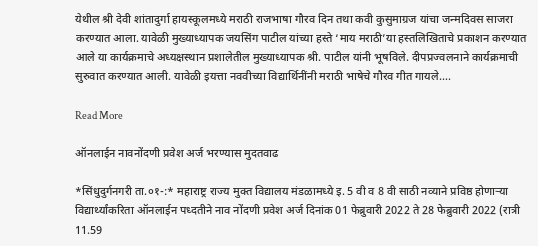येथील श्री देवी शांतादुर्गा हायस्कूलमध्ये मराठी राजभाषा गौरव दिन तथा कवी कुसुमाग्रज यांचा जन्मदिवस साजरा करण्यात आला. यावेळी मुख्याध्यापक जयसिंग पाटील यांच्या हस्ते ‘माय मराठी’या हस्तलिखिताचे प्रकाशन करण्यात आले या कार्यक्रमाचे अध्यक्षस्थान प्रशालेतील मुख्याध्यापक श्री. पाटील यांनी भूषविले. दीपप्रज्वलनाने कार्यक्रमाची सुरुवात करण्यात आली. यावेळी इयत्ता नववीच्या विद्यार्थिनींनी मराठी भाषेचे गौरव गीत गायले….

Read More

ऑनलाईन नावनोंदणी प्रवेश अर्ज भरण्यास मुदतवाढ

*सिंधुदुर्गनगरी ता.०१-:* महाराष्ट्र राज्य मुक्त विद्यालय मंडळामध्ये इ. 5 वी व 8 वी साठी नव्याने प्रविष्ठ होणाऱ्या विद्यार्थ्यांकरिता ऑनलाईन पध्दतीने नाव नोंदणी प्रवेश अर्ज दिनांक 01 फेब्रुवारी 2022 ते 28 फेब्रुवारी 2022 (रात्री 11.59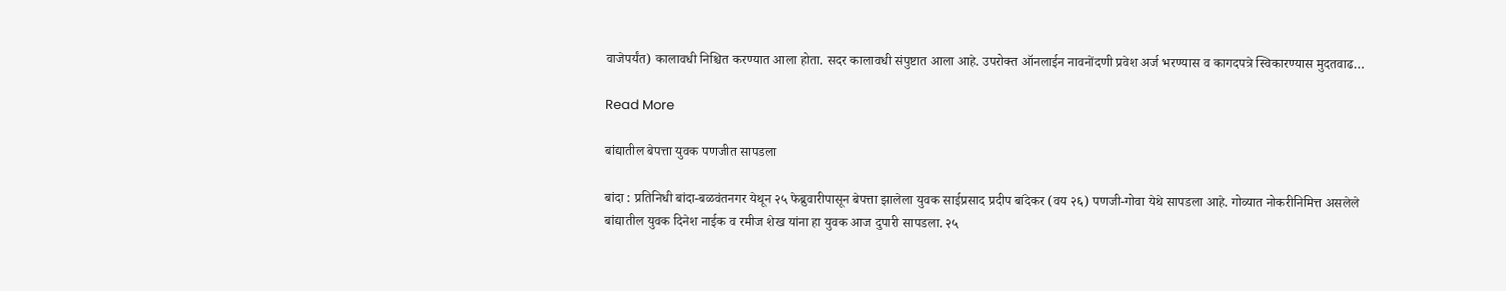वाजेपर्यंत) कालावधी निश्चित करण्यात आला होता. सदर कालावधी संपुष्टात आला आहे. उपरोक्त ऑनलाईन नावनोंदणी प्रवेश अर्ज भरण्यास व कागदपत्रे स्विकारण्यास मुदतवाढ…

Read More

बांद्यातील बेपत्ता युवक पणजीत सापडला

बांदा : प्रतिनिधी बांदा-बळवंतनगर येथून २५ फेब्रुवारीपासून बेपत्ता झालेला युवक साईप्रसाद प्रदीप बांदेकर (वय २६) पणजी-गोवा येथे सापडला आहे. गोव्यात नोकरीनिमित्त असलेले बांद्यातील युवक दिनेश नाईक व रमीज शेख यांना हा युवक आज दुपारी सापडला. २५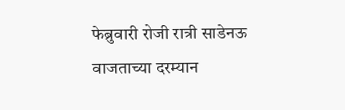फेब्रुवारी रोजी रात्री साडेनऊ वाजताच्या दरम्यान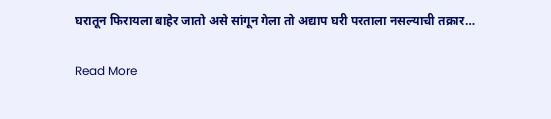घरातून फिरायला बाहेर जातो असे सांगून गेला तो अद्याप घरी परताला नसल्याची तक्रार…

Read More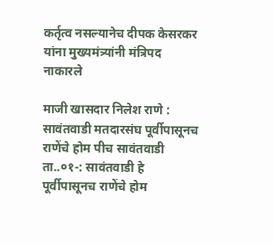कर्तृत्व नसल्यानेच दीपक केसरकर यांना मुख्यमंत्र्यांनी मंत्रिपद नाकारले

माजी खासदार निलेश राणे : सावंतवाडी मतदारसंघ पूर्वीपासूनच राणेंचे होम पीच सावंतवाडी ता..०१-: सावंतवाडी हे पूर्वीपासूनच राणेंचे होम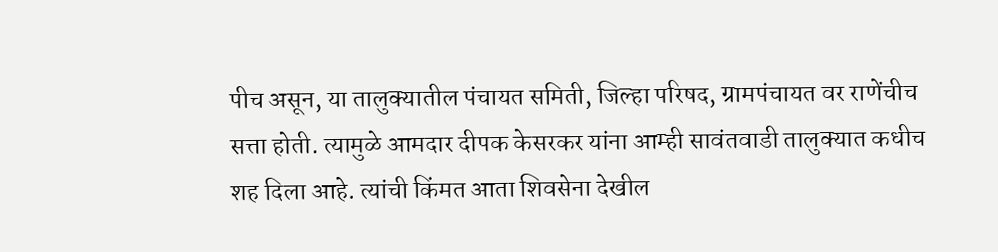पीच असून, या तालुक्यातील पंचायत समिती, जिल्हा परिषद, ग्रामपंचायत वर राणेंचीच सत्ता होती. त्यामुळे आमदार दीपक केसरकर यांना आम्ही सावंतवाडी तालुक्यात कधीच शह दिला आहे. त्यांची किंमत आता शिवसेना देखील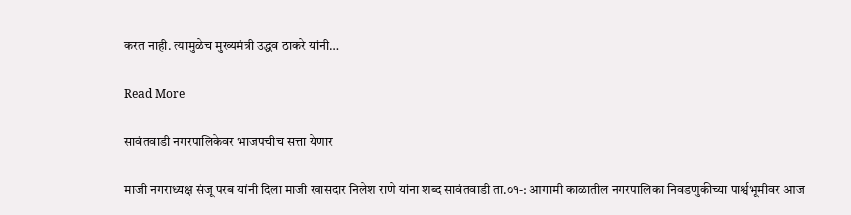करत नाही. त्यामुळेच मुख्यमंत्री उद्धव ठाकरे यांनी…

Read More

सावंतवाडी नगरपालिकेवर भाजपचीच सत्ता येणार

माजी नगराध्यक्ष संजू परब यांनी दिला माजी खासदार निलेश राणे यांना शब्द सावंतवाडी ता.०१-: आगामी काळातील नगरपालिका निवडणुकीच्या पार्श्वभूमीवर आज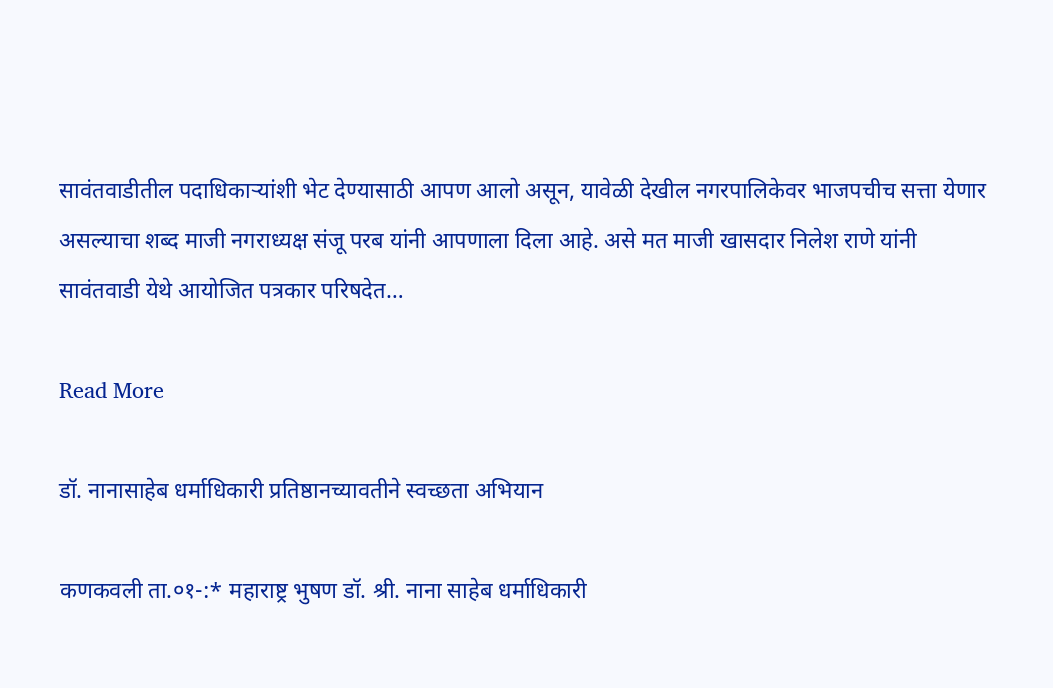सावंतवाडीतील पदाधिकाऱ्यांशी भेट देण्यासाठी आपण आलो असून, यावेळी देखील नगरपालिकेवर भाजपचीच सत्ता येणार असल्याचा शब्द माजी नगराध्यक्ष संजू परब यांनी आपणाला दिला आहे. असे मत माजी खासदार निलेश राणे यांनी सावंतवाडी येथे आयोजित पत्रकार परिषदेत…

Read More

डॉ. नानासाहेब धर्माधिकारी प्रतिष्ठानच्यावतीने स्वच्छता अभियान

कणकवली ता.०१-:* महाराष्ट्र भुषण डॉ. श्री. नाना साहेब धर्माधिकारी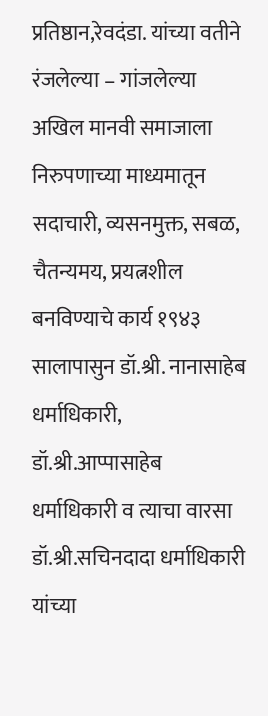प्रतिष्ठान,रेवदंडा. यांच्या वतीने रंजलेल्या – गांजलेल्या अखिल मानवी समाजाला निरुपणाच्या माध्यमातून सदाचारी, व्यसनमुक्त, सबळ, चैतन्यमय, प्रयत्नशील बनविण्याचे कार्य १९४३ सालापासुन डॉ.श्री. नानासाहेब धर्माधिकारी, डॉ.श्री.आप्पासाहेब धर्माधिकारी व त्याचा वारसा डॉ.श्री.सचिनदादा धर्माधिकारी यांच्या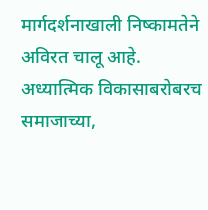मार्गदर्शनाखाली निष्कामतेने अविरत चालू आहे. अध्यात्मिक विकासाबरोबरच समाजाच्या,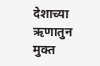देशाच्या ऋणातुन मुक्त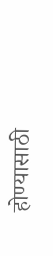होण्यासाठी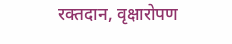रक्तदान, वृक्षारोपण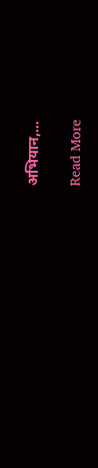अभियान,…

Read More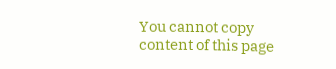You cannot copy content of this page